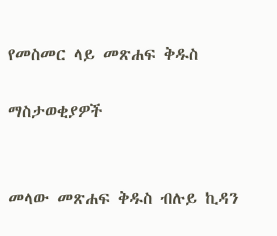የመስመር ላይ መጽሐፍ ቅዱስ

ማስታወቂያዎች


መላው መጽሐፍ ቅዱስ ብሉይ ኪዳን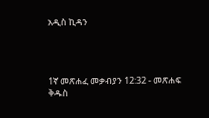አዲስ ኪዳን




1ኛ መጽሐፈ መቃብያን 12:32 - መጽሐፍ ቅዱስ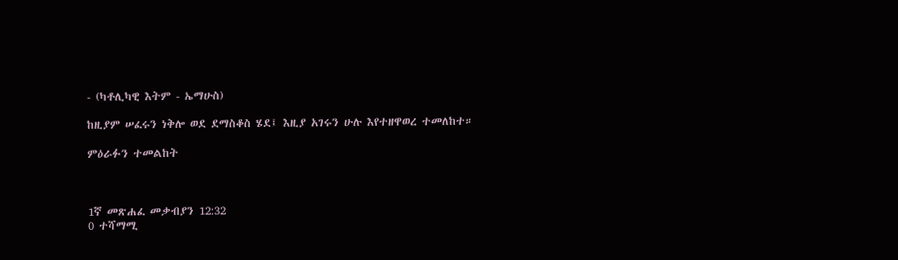- (ካቶሊካዊ እትም - ኤማሁስ)

ከዚያም ሠፈሩን ነቅሎ ወደ ደማስቆስ ሄደ፤ እዚያ አገሩን ሁሉ እየተዘዋወረ ተመለከተ።

ምዕራፉን ተመልከት



1ኛ መጽሐፈ መቃብያን 12:32
0 ተሻማሚ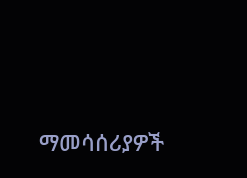ማመሳሰሪያዎች